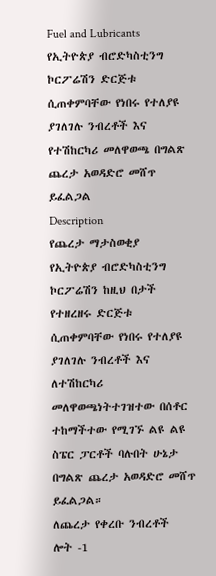Fuel and Lubricants
የኢትዮጵያ ብሮድካስቲንግ ኮርፖሬሽን ድርጅቱ ሲጠቀምባቸው የነበሩ የተለያዩ ያገለገሉ ንብረቶች እና የተሽከርካሪ መለዋወጫ በግልጽ ጨረታ አወዳድሮ መሸጥ ይፈልጋል
Description
የጨረታ ማታስወቂያ
የኢትዮጵያ ብሮድካስቲንግ ኮርፖሬሽን ከዚህ በታች የተዘረዘሩ ድርጅቱ ሲጠቀምባቸው የነበሩ የተለያዩ ያገለገሉ ንብረቶች እና ለተሽከርካሪ መለዋወጫነትተገዝተው በሰቶር ተከማችተው የሚገኙ ልዩ ልዩ ስፔር ፓርቶች ባሉበት ሁኔታ በግልጽ ጨረታ አወዳድሮ መሸጥ ይፈልጋል።
ለጨረታ የቀረቡ ንብረቶች
ሎት -1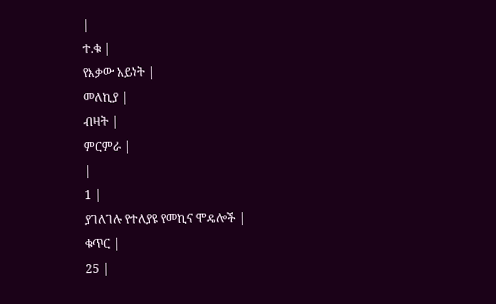|
ተ.ቁ |
የእቃው አይነት |
መለኪያ |
ብዛት |
ምርምራ |
|
1 |
ያገለገሉ የተለያዩ የመኪና ሞዴሎች |
ቁጥር |
25 |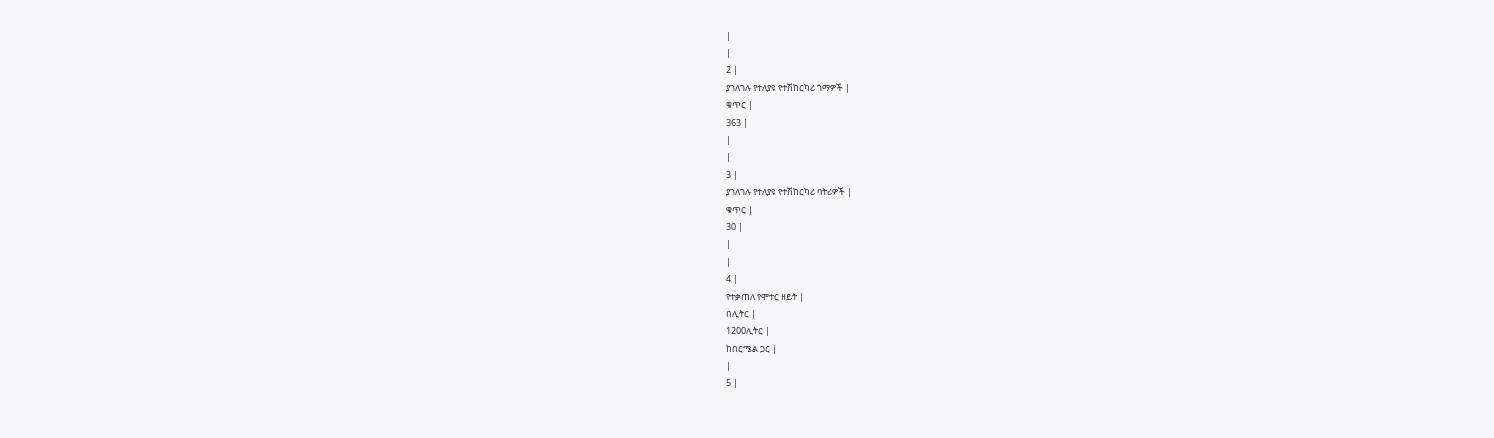|
|
2 |
ያገለገሉ የተለያዩ የተሽከርካሪ ጎማዎች |
ቁጥር |
363 |
|
|
3 |
ያገለገሉ የተለያዩ የተሽከርካሪ ባትሪዎች |
ቁጥር |
30 |
|
|
4 |
የተቃጠለ የሞተር ዘይት |
በሊትር |
1200ሊትር |
ከበርሜል ጋር |
|
5 |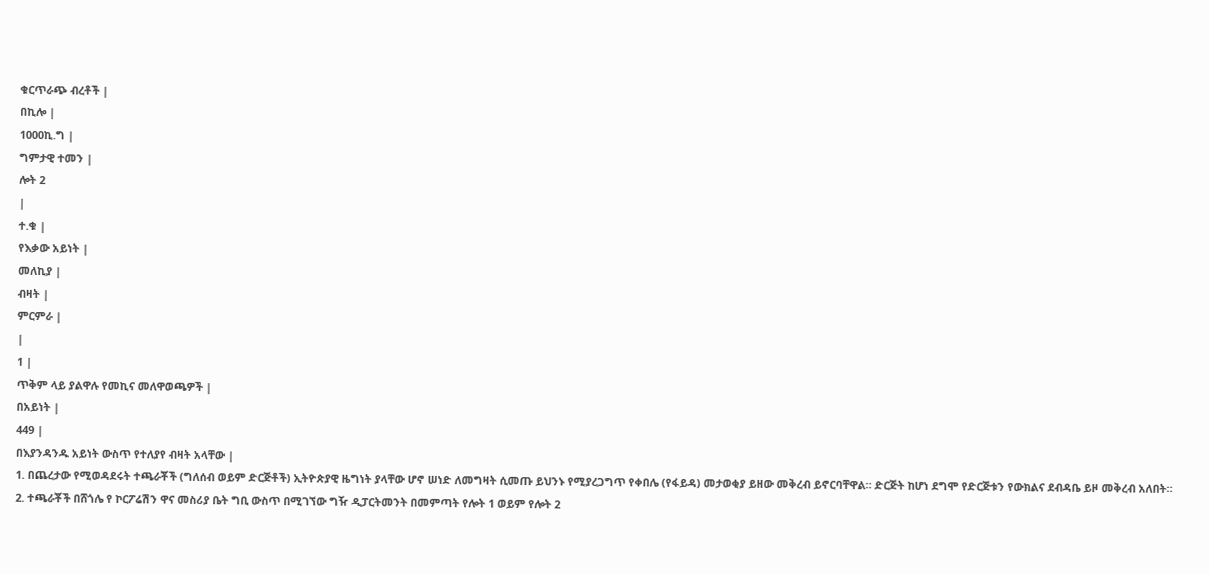ቁርጥራጭ ብረቶች |
በኪሎ |
1000ኪ.ግ |
ግምታዊ ተመን |
ሎት 2
|
ተ.ቁ |
የእቃው አይነት |
መለኪያ |
ብዛት |
ምርምራ |
|
1 |
ጥቅም ላይ ያልዋሉ የመኪና መለዋወጫዎች |
በአይነት |
449 |
በእያንዳንዱ አይነት ውስጥ የተለያየ ብዛት አላቸው |
1. በጨረታው የሚወዳደሩት ተጫራቾች (ግለሰብ ወይም ድርጅቶች) ኢትዮጵያዊ ዜግነት ያላቸው ሆኖ ሠነድ ለመግዛት ሲመጡ ይህንኑ የሚያረጋግጥ የቀበሌ (የፋይዳ) መታወቂያ ይዘው መቅረብ ይኖርባቸዋል። ድርጅት ከሆነ ደግሞ የድርጅቱን የውክልና ደብዳቤ ይዞ መቅረብ አለበት።
2. ተጫራቾች በሸጎሌ የ ኮርፖሬሽን ዋና መስሪያ ቤት ግቢ ውስጥ በሚገኘው ግዥ ዲፓርትመንት በመምጣት የሎት 1 ወይም የሎት 2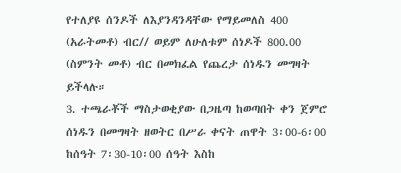የተለያዩ ሰንዶች ለእያንዳንዳቸው የማይመለስ 400 (አራትመቶ) ብር// ወይም ለሁለቱም ሰነዶች 800.00 (ስምንት መቶ) ብር በመክፈል የጨረታ ሰነዱን መግዛት ይችላሉ።
3. ተጫራቾች ማስታወቂያው በጋዜጣ ከወጣበት ቀን ጀምሮ ሰነዱን በመግዛት ዘወትር በሥራ ቀናት ጠዋት 3፡00-6፡00 ከሰዓት 7፡30-10፡00 ሰዓት እስከ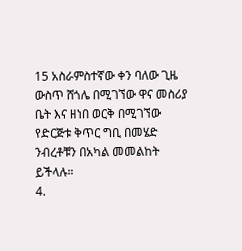15 አስራምስተኛው ቀን ባለው ጊዜ ውስጥ ሸጎሌ በሚገኘው ዋና መስሪያ ቤት እና ዘነበ ወርቅ በሚገኘው የድርጅቱ ቅጥር ግቢ በመሄድ ንብረቶቹን በአካል መመልከት ይችላሉ።
4.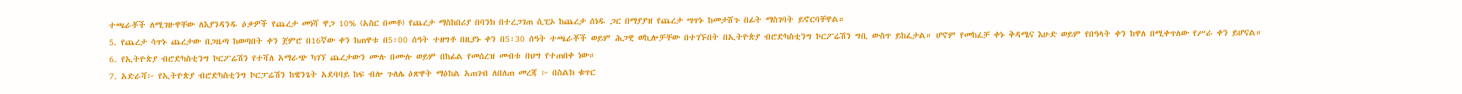ተጫራቾች ለሚገዙዋቸው ለእያንዳንዱ ዕቃዎች የጨረታ መነሻ ዋጋ 10% (አስር በመቶ) የጨረታ ማስከበሪያ በባንክ በተረጋገጠ ሲፒኦ ከጨረታ ሰነዱ ጋር በማያያዝ የጨረታ ሣጥኑ ከመታሸጉ በፊት ማስገባት ይኖርባቸዋል።
5. የጨረታ ሳጥኑ ጨረታው በጋዜጣ ከወጣበት ቀን ጀምሮ በ16ኛው ቀን ከጠዋቱ በ5፡00 ሰዓት ተዘግቶ በዚያኑ ቀን በ5፡30 ሰዓት ተጫራቾች ወይም ሕጋዊ ወኪሎቻቸው በተገኙበት በኢትዮጵያ ብሮድካስቲንግ ኮርፖሬሽን ግቢ ውስጥ ይከፈታል። ሆኖም የመከፈቻ ቀኑ ቅዳሜና እሁድ ወይም የበዓላት ቀን ከዋለ በሚቀጥለው የሥራ ቀን ይሆናል።
6. የኢትዮጵያ ብሮድካስቲንግ ኮርፖሬሽን የተሻለ አማራጭ ካገኘ ጨረታውን ሙሉ በሙሉ ወይም በከፊል የመሰረዝ መብቱ በህግ የተጠበቀ ነው።
7. አድራሻ፦ የኢትዮጵያ ብሮድካስቲንግ ኮርፓሬሽን ከዌንጌት አደባባይ ከፍ ብሎ ጉለሌ ዕጽዋት ማዕከል አጠገብ ለበለጠ መረጃ ፦ በስልክ ቁጥር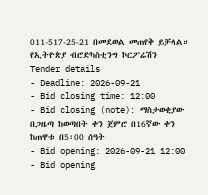011-517-25-21 በመደወል መጠየቅ ይቻላል።
የኢትዮጵያ ብሮድካስቲንግ ኮርፖሬሽን
Tender details
- Deadline: 2026-09-21
- Bid closing time: 12:00
- Bid closing (note): ማስታወቂያው በጋዜጣ ከወጣበት ቀን ጀምሮ በ16ኛው ቀን ከጠዋቱ በ5፡00 ሰዓት
- Bid opening: 2026-09-21 12:00
- Bid opening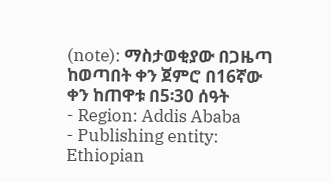(note): ማስታወቂያው በጋዜጣ ከወጣበት ቀን ጀምሮ በ16ኛው ቀን ከጠዋቱ በ5፡30 ሰዓት
- Region: Addis Ababa
- Publishing entity: Ethiopian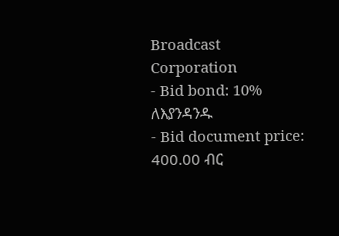Broadcast Corporation
- Bid bond: 10% ለእያንዳንዱ
- Bid document price: 400.00 ብር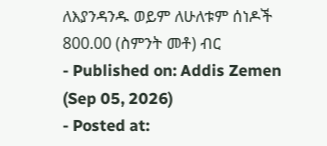ለእያንዳንዱ ወይም ለሁለቱም ሰነዶች 800.00 (ስምንት መቶ) ብር
- Published on: Addis Zemen (Sep 05, 2026)
- Posted at: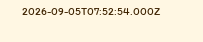2026-09-05T07:52:54.000Z